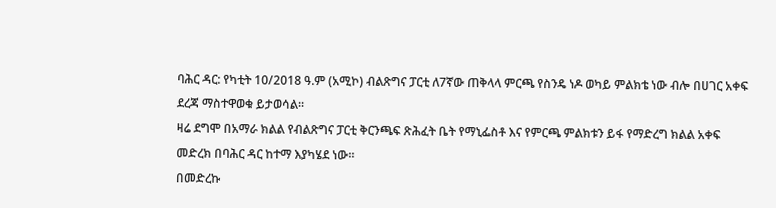ባሕር ዳር: የካቲት 10/2018 ዓ.ም (አሚኮ) ብልጽግና ፓርቲ ለ7ኛው ጠቅላላ ምርጫ የስንዴ ነዶ ወካይ ምልክቴ ነው ብሎ በሀገር አቀፍ ደረጃ ማስተዋወቁ ይታወሳል።
ዛሬ ደግሞ በአማራ ክልል የብልጽግና ፓርቲ ቅርንጫፍ ጽሕፈት ቤት የማኒፌስቶ እና የምርጫ ምልክቱን ይፋ የማድረግ ክልል አቀፍ መድረክ በባሕር ዳር ከተማ እያካሄደ ነው።
በመድረኩ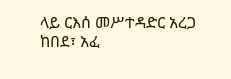ላይ ርእሰ መሥተዳድር አረጋ ከበደ፣ አፈ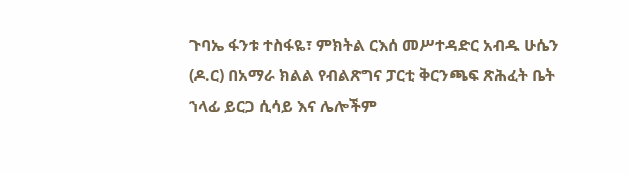ጉባኤ ፋንቱ ተስፋዬ፣ ምክትል ርእሰ መሥተዳድር አብዱ ሁሴን (ዶ.ር) በአማራ ክልል የብልጽግና ፓርቲ ቅርንጫፍ ጽሕፈት ቤት ኀላፊ ይርጋ ሲሳይ እና ሌሎችም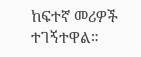ከፍተኛ መሪዎች ተገኝተዋል።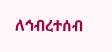ለኅብረተሰብ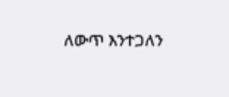ለውጥ እንተጋለን